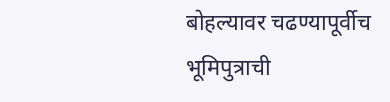बोहल्यावर चढण्यापूर्वीच भूमिपुत्राची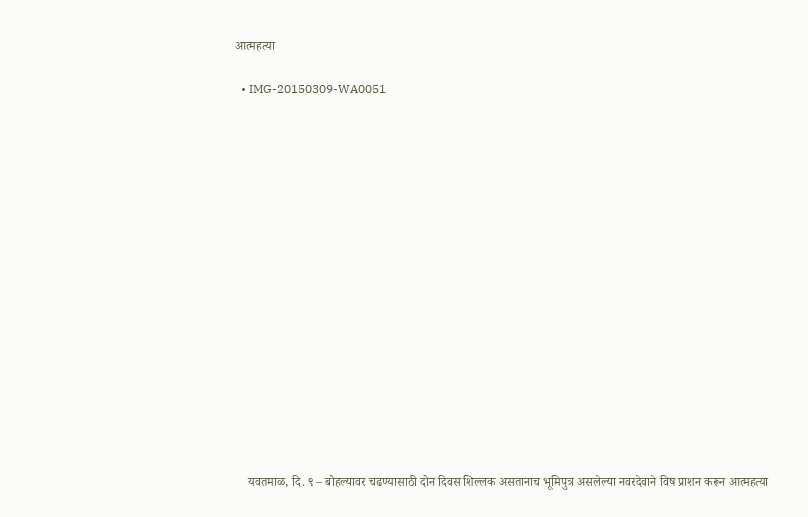आत्महत्या

  • IMG-20150309-WA0051

















    यवतमाळ, दि. ९ – बोहल्यावर चढण्यासाठी दोन दिवस शिल्लक असतानाच भूमिपुत्र असलेल्या नवरदेवाने विष प्राशन करून आत्महत्या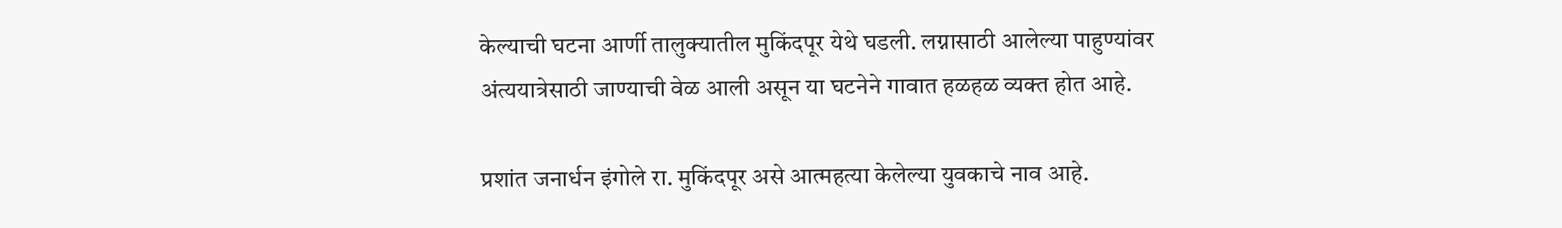केल्याची घटना आर्णी तालुक्यातील मुकिंदपूर येथे घडली. लग्नासाठी आलेल्या पाहुण्यांवर अंत्ययात्रेसाठी जाण्याची वेळ आली असून या घटनेने गावात हळहळ व्यक्त होत आहे.

प्रशांत जनार्धन इंगोले रा. मुकिंदपूर असे आत्महत्या केलेल्या युवकाचे नाव आहे.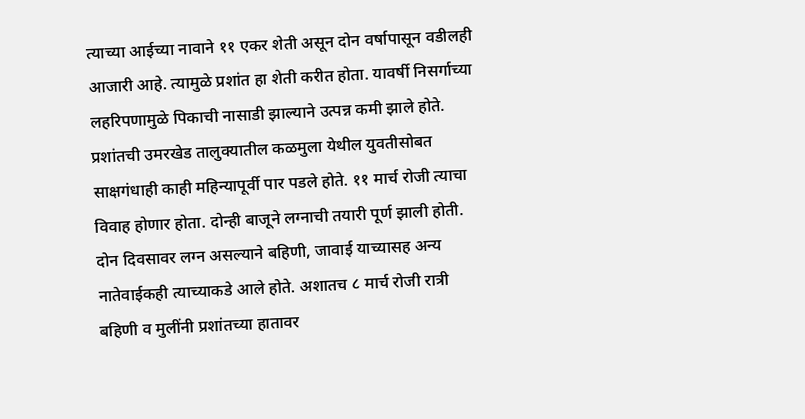त्याच्या आईच्या नावाने ११ एकर शेती असून दोन वर्षापासून वडीलही आजारी आहे. त्यामुळे प्रशांत हा शेती करीत होता. यावर्षी निसर्गाच्या लहरिपणामुळे पिकाची नासाडी झाल्याने उत्पन्न कमी झाले होते. प्रशांतची उमरखेड तालुक्यातील कळमुला येथील युवतीसोबत साक्षगंधाही काही महिन्यापूर्वी पार पडले होते. ११ मार्च रोजी त्याचा विवाह होणार होता. दोन्ही बाजूने लग्नाची तयारी पूर्ण झाली होती. दोन दिवसावर लग्न असल्याने बहिणी, जावाई याच्यासह अन्य नातेवाईकही त्याच्याकडे आले होते. अशातच ८ मार्च रोजी रात्री बहिणी व मुलींनी प्रशांतच्या हातावर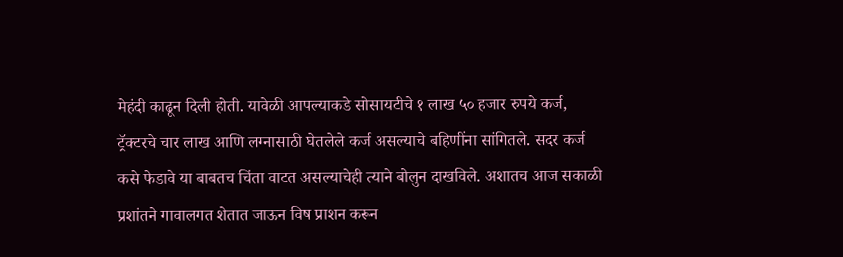मेहंदी काढून दिली होती. यावेळी आपल्याकडे सोसायटीचे १ लाख ५० हजार रुपये कर्ज, ट्रॅक्टरचे चार लाख आणि लग्नासाठी घेतलेले कर्ज असल्याचे बहिणींना सांगितले. सदर कर्ज कसे फेडावे या बाबतच चिंता वाटत असल्याचेही त्याने बोलुन दाखविले. अशातच आज सकाळी प्रशांतने गावालगत शेतात जाऊन विष प्राशन करून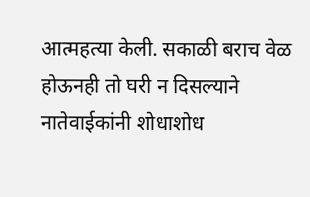आत्महत्या केली. सकाळी बराच वेळ होऊनही तो घरी न दिसल्याने नातेवाईकांनी शोधाशोध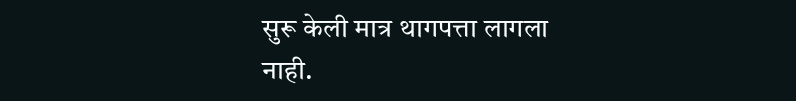सुरू केली मात्र थागपत्ता लागला नाही.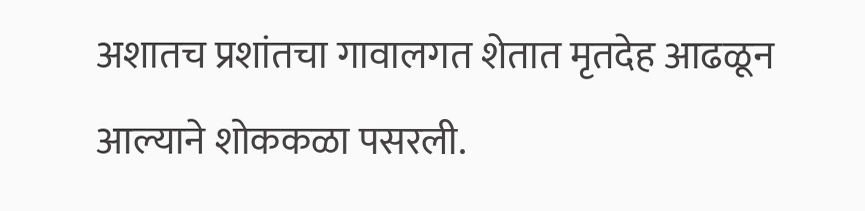अशातच प्रशांतचा गावालगत शेतात मृतदेह आढळून आल्याने शोककळा पसरली.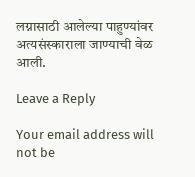लग्नासाठी आलेल्या पाहुण्यांवर अत्यसंस्काराला जाण्याची वेळ आली.

Leave a Reply

Your email address will not be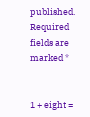published. Required fields are marked *


1 + eight =